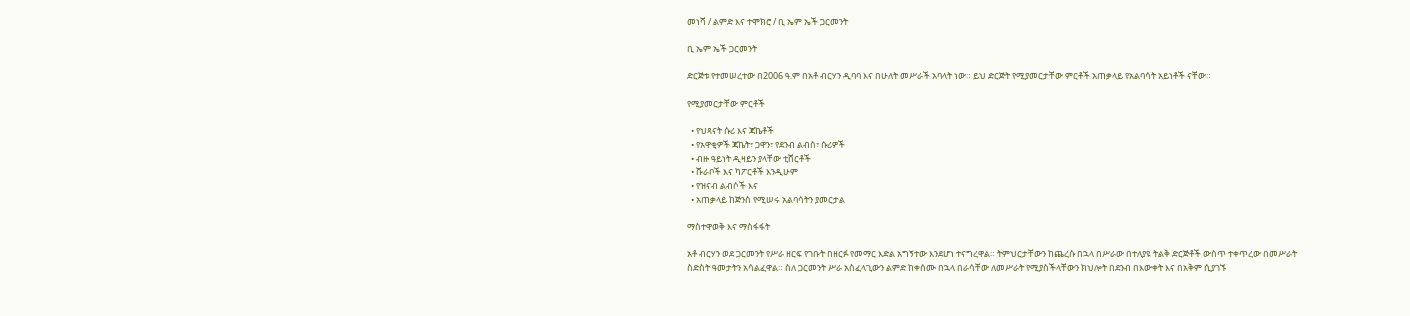መነሻ / ልምድ እና ተሞክሮ / ቢ ኤም ኤች ጋርመንት

ቢ ኤም ኤች ጋርመንት

ድርጅቱ የተመሠረተው በ2006 ዓ.ም በአቶ ብርሃን ዲባባ እና በሁለት መሥራች አባላት ነው። ይህ ድርጅት የሚያመርታቸው ምርቶች አጠቃላይ የአልባሳት አይነቶች ናቸው።

የሚያመርታቸው ምርቶች

  • የህጻናት ሱሪ እና ጃኬቶች
  • የአዋቂዎች ጃኬት፣ ጋዋን፣ የደንብ ልብስ፣ ሱሪዎች
  • ብዙ ዓይነት ዲዛይን ያላቸው ቲሸርቶች
  • ሹራቦች እና ካፖርቶች እንዲሁም
  • የዝናብ ልብሶች እና
  • አጠቃላይ ከጅንስ የሚሠሩ አልባሳትን ያመርታል

ማስተዋወቅ እና ማስፋፋት

አቶ ብርሃን ወደ ጋርመንት የሥራ ዘርፍ የገቡት በዘርፉ የመማር እድል አግኝተው እንደሆነ ተናግረዋል። ትምህርታቸውን ከጨረሱ በኋላ በሥራው በተለያዩ ትልቅ ድርጅቶች ውስጥ ተቀጥረው በመሥራት ስድስት ዓመታትን አሳልፈዋል። ስለ ጋርመንት ሥራ አስፈላጊውን ልምድ ከቀሰሙ በኋላ በራሳቸው ለመሥራት የሚያስችላቸውን ክህሎት በደንብ በእውቀት እና በአቅም ሲያገኙ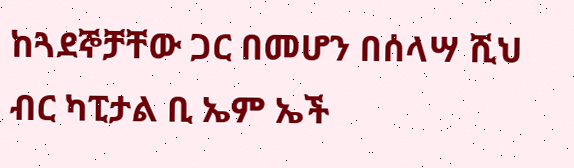ከጓደኞቻቸው ጋር በመሆን በሰላሣ ሺህ ብር ካፒታል ቢ ኤም ኤች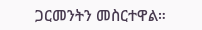ጋርመንትን መስርተዋል።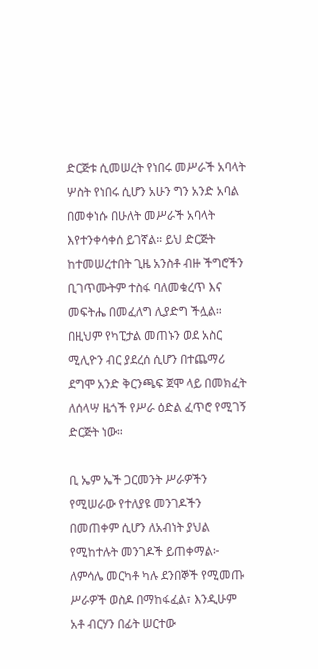ድርጅቱ ሲመሠረት የነበሩ መሥራች አባላት ሦስት የነበሩ ሲሆን አሁን ግን አንድ አባል በመቀነሱ በሁለት መሥራች አባላት እየተንቀሳቀሰ ይገኛል። ይህ ድርጅት ከተመሠረተበት ጊዜ አንስቶ ብዙ ችግሮችን ቢገጥሙትም ተስፋ ባለመቁረጥ እና መፍትሔ በመፈለግ ሊያድግ ችሏል። በዚህም የካፒታል መጠኑን ወደ አስር ሚሊዮን ብር ያደረሰ ሲሆን በተጨማሪ ደግሞ አንድ ቅርንጫፍ ጀሞ ላይ በመክፈት ለሰላሣ ዜጎች የሥራ ዕድል ፈጥሮ የሚገኝ ድርጅት ነው።

ቢ ኤም ኤች ጋርመንት ሥራዎችን የሚሠራው የተለያዩ መንገዶችን በመጠቀም ሲሆን ለአብነት ያህል የሚከተሉት መንገዶች ይጠቀማል፦ ለምሳሌ መርካቶ ካሉ ደንበኞች የሚመጡ ሥራዎች ወስዶ በማከፋፈል፣ እንዲሁም አቶ ብርሃን በፊት ሠርተው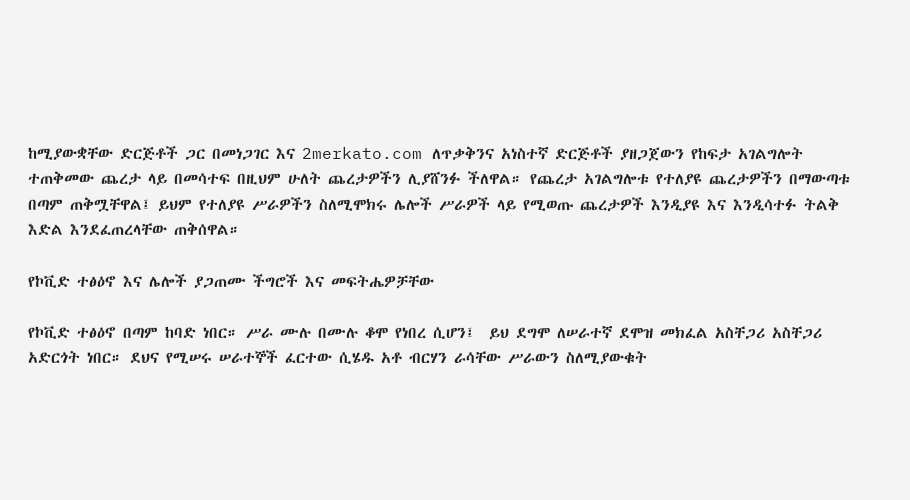ከሚያውቋቸው ድርጅቶች ጋር በመነጋገር እና 2merkato.com ለጥቃቅንና አነስተኛ ድርጅቶች ያዘጋጀውን የከፍታ አገልግሎት ተጠቅመው ጨረታ ላይ በመሳተፍ በዚህም ሁለት ጨረታዎችን ሊያሸንፉ ችለዋል። የጨረታ አገልግሎቱ የተለያዩ ጨረታዎችን በማውጣቱ በጣም ጠቅሟቸዋል፤ ይህም የተለያዩ ሥራዎችን ስለሚሞክሩ ሌሎች ሥራዎች ላይ የሚወጡ ጨረታዎች እንዲያዩ እና እንዲሳተፉ ትልቅ እድል እንደፈጠረላቸው ጠቅሰዋል።

የኮቪድ ተፅዕኖ እና ሌሎች ያጋጠሙ ችግሮች እና መፍትሔዎቻቸው

የኮቪድ ተፅዕኖ በጣም ከባድ ነበር። ሥራ ሙሉ በሙሉ ቆሞ የነበረ ሲሆን፤  ይህ ደግሞ ለሠራተኛ ደሞዝ መክፈል አስቸጋሪ አስቸጋሪ አድርጎት ነበር። ደህና የሚሠሩ ሠራተኞች ፈርተው ሲሄዱ አቶ ብርሃን ራሳቸው ሥራውን ስለሚያውቁት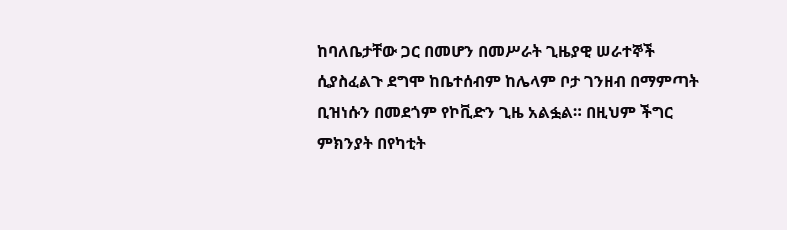ከባለቤታቸው ጋር በመሆን በመሥራት ጊዜያዊ ሠራተኞች ሲያስፈልጉ ደግሞ ከቤተሰብም ከሌላም ቦታ ገንዘብ በማምጣት ቢዝነሱን በመደጎም የኮቪድን ጊዜ አልፏል። በዚህም ችግር ምክንያት በየካቲት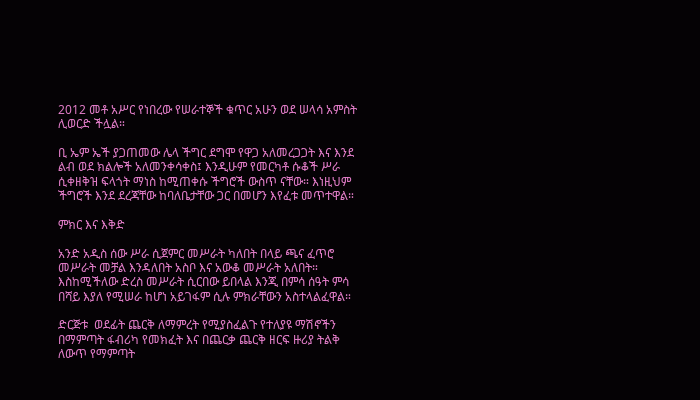2012 መቶ አሥር የነበረው የሠራተኞች ቁጥር አሁን ወደ ሠላሳ አምስት ሊወርድ ችሏል።

ቢ ኤም ኤች ያጋጠመው ሌላ ችግር ደግሞ የዋጋ አለመረጋጋት እና እንደ ልብ ወደ ክልሎች አለመንቀሳቀስ፤ እንዲሁም የመርካቶ ሱቆች ሥራ ሲቀዘቅዝ ፍላጎት ማነስ ከሚጠቀሱ ችግሮች ውስጥ ናቸው። እነዚህም ችግሮች እንደ ደረጃቸው ከባለቤታቸው ጋር በመሆን እየፈቱ መጥተዋል።

ምክር እና እቅድ

አንድ አዲስ ሰው ሥራ ሲጀምር መሥራት ካለበት በላይ ጫና ፈጥሮ መሥራት መቻል እንዳለበት አስቦ እና አውቆ መሥራት አለበት። እስከሚችለው ድረስ መሥራት ሲርበው ይበላል እንጂ በምሳ ሰዓት ምሳ በሻይ እያለ የሚሠራ ከሆነ አይገፋም ሲሉ ምክራቸውን አስተላልፈዋል።

ድርጅቱ  ወደፊት ጨርቅ ለማምረት የሚያስፈልጉ የተለያዩ ማሽኖችን በማምጣት ፋብሪካ የመክፈት እና በጨርቃ ጨርቅ ዘርፍ ዙሪያ ትልቅ ለውጥ የማምጣት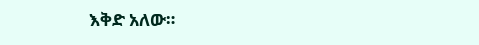እቅድ አለው።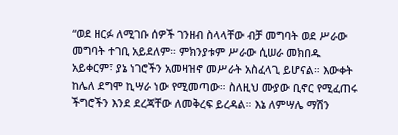“ወደ ዘርፉ ለሚገቡ ሰዎች ገንዘብ ስላላቸው ብቻ መግባት ወደ ሥራው መግባት ተገቢ አይደለም። ምክንያቱም ሥራው ሲሠራ መክበዱ አይቀርም፣ ያኔ ነገሮችን አመዛዝኖ መሥራት አስፈላጊ ይሆናል። እውቀት ከሌለ ደግሞ ኪሣራ ነው የሚመጣው። ስለዚህ ሙያው ቢኖር የሚፈጠሩ ችግሮችን እንደ ደረጃቸው ለመቅረፍ ይረዳል። እኔ ለምሣሌ ማሽን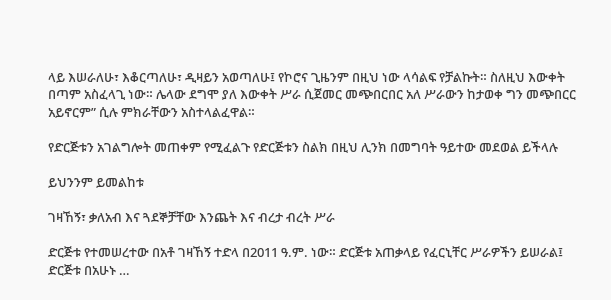ላይ እሠራለሁ፣ እቆርጣለሁ፣ ዲዛይን አወጣለሁ፤ የኮሮና ጊዜንም በዚህ ነው ላሳልፍ የቻልኩት። ስለዚህ እውቀት በጣም አስፈላጊ ነው። ሌላው ደግሞ ያለ እውቀት ሥራ ሲጀመር መጭበርበር አለ ሥራውን ከታወቀ ግን መጭበርር አይኖርም” ሲሉ ምክራቸውን አስተላልፈዋል።

የድርጅቱን አገልግሎት መጠቀም የሚፈልጉ የድርጅቱን ስልክ በዚህ ሊንክ በመግባት ዓይተው መደወል ይችላሉ

ይህንንም ይመልከቱ

ገዛኸኝ፣ ቃለአብ እና ጓደኞቻቸው እንጨት እና ብረታ ብረት ሥራ

ድርጅቱ የተመሠረተው በአቶ ገዛኸኝ ተድላ በ2011 ዓ.ም. ነው። ድርጅቱ አጠቃላይ የፈርኒቸር ሥራዎችን ይሠራል፤ ድርጅቱ በአሁኑ …